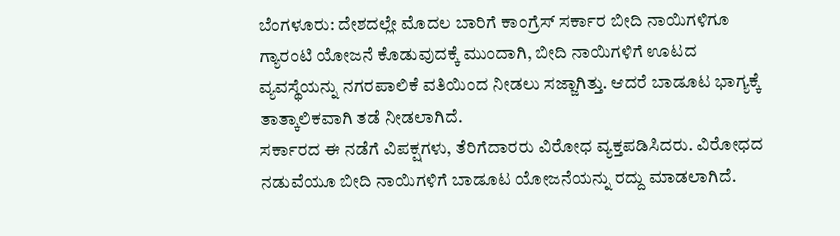ಬೆಂಗಳೂರು: ದೇಶದಲ್ಲೇ ಮೊದಲ ಬಾರಿಗೆ ಕಾಂಗ್ರೆಸ್ ಸರ್ಕಾರ ಬೀದಿ ನಾಯಿಗಳಿಗೂ ಗ್ಯಾರಂಟಿ ಯೋಜನೆ ಕೊಡುವುದಕ್ಕೆ ಮುಂದಾಗಿ, ಬೀದಿ ನಾಯಿಗಳಿಗೆ ಊಟದ ವ್ಯವಸ್ಥೆಯನ್ನು ನಗರಪಾಲಿಕೆ ವತಿಯಿಂದ ನೀಡಲು ಸಜ್ಜಾಗಿತ್ತು. ಆದರೆ ಬಾಡೂಟ ಭಾಗ್ಯಕ್ಕೆ ತಾತ್ಕಾಲಿಕವಾಗಿ ತಡೆ ನೀಡಲಾಗಿದೆ.
ಸರ್ಕಾರದ ಈ ನಡೆಗೆ ವಿಪಕ್ಷಗಳು, ತೆರಿಗೆದಾರರು ವಿರೋಧ ವ್ಯಕ್ತಪಡಿಸಿದರು. ವಿರೋಧದ ನಡುವೆಯೂ ಬೀದಿ ನಾಯಿಗಳಿಗೆ ಬಾಡೂಟ ಯೋಜನೆಯನ್ನು ರದ್ದು ಮಾಡಲಾಗಿದೆ.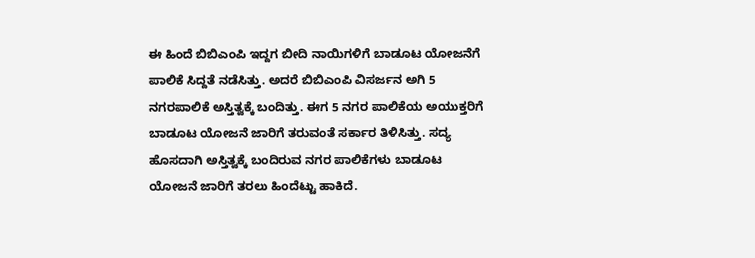ಈ ಹಿಂದೆ ಬಿಬಿಎಂಪಿ ಇದ್ದಗ ಬೀದಿ ನಾಯಿಗಳಿಗೆ ಬಾಡೂಟ ಯೋಜನೆಗೆ ಪಾಲಿಕೆ ಸಿದ್ದತೆ ನಡೆಸಿತ್ತು. ಅದರೆ ಬಿಬಿಎಂಪಿ ವಿಸರ್ಜನ ಅಗಿ 5 ನಗರಪಾಲಿಕೆ ಅಸ್ತಿತ್ವಕ್ಕೆ ಬಂದಿತ್ತು. ಈಗ 5 ನಗರ ಪಾಲಿಕೆಯ ಅಯುಕ್ತರಿಗೆ ಬಾಡೂಟ ಯೋಜನೆ ಜಾರಿಗೆ ತರುವಂತೆ ಸರ್ಕಾರ ತಿಳಿಸಿತ್ತು. ಸದ್ಯ ಹೊಸದಾಗಿ ಅಸ್ತಿತ್ವಕ್ಕೆ ಬಂದಿರುವ ನಗರ ಪಾಲಿಕೆಗಳು ಬಾಡೂಟ ಯೋಜನೆ ಜಾರಿಗೆ ತರಲು ಹಿಂದೆಟ್ಟು ಹಾಕಿದೆ.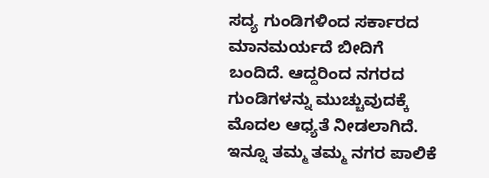ಸದ್ಯ ಗುಂಡಿಗಳಿಂದ ಸರ್ಕಾರದ ಮಾನಮರ್ಯದೆ ಬೀದಿಗೆ ಬಂದಿದೆ. ಆದ್ದರಿಂದ ನಗರದ ಗುಂಡಿಗಳನ್ನು ಮುಚ್ಚುವುದಕ್ಕೆ ಮೊದಲ ಆಧ್ಯತೆ ನೀಡಲಾಗಿದೆ.
ಇನ್ನೂ ತಮ್ಮ ತಮ್ಮ ನಗರ ಪಾಲಿಕೆ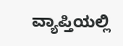ವ್ಯಾಪ್ತಿಯಲ್ಲಿ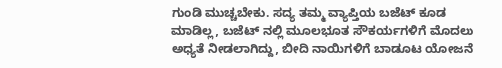ಗುಂಡಿ ಮುಚ್ಚಬೇಕು. ಸದ್ಯ ತಮ್ಮ ವ್ಯಾಪ್ತಿಯ ಬಜೆಟ್ ಕೂಡ ಮಾಡಿಲ್ಲ, ಬಜೆಟ್ ನಲ್ಲಿ ಮೂಲಭೂತ ಸೌಕರ್ಯಗಳಿಗೆ ಮೊದಲು ಅಧ್ಯತೆ ನೀಡಲಾಗಿದ್ದು, ಬೀದಿ ನಾಯಿಗಳಿಗೆ ಬಾಡೂಟ ಯೋಜನೆ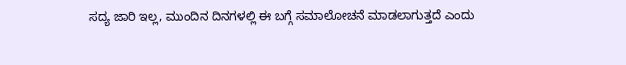ಸದ್ಯ ಜಾರಿ ಇಲ್ಲ, ಮುಂದಿನ ದಿನಗಳಲ್ಲಿ ಈ ಬಗ್ಗೆ ಸಮಾಲೋಚನೆ ಮಾಡಲಾಗುತ್ತದೆ ಎಂದು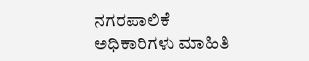ನಗರಪಾಲಿಕೆ ಅಧಿಕಾರಿಗಳು ಮಾಹಿತಿ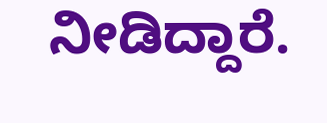ನೀಡಿದ್ದಾರೆ.